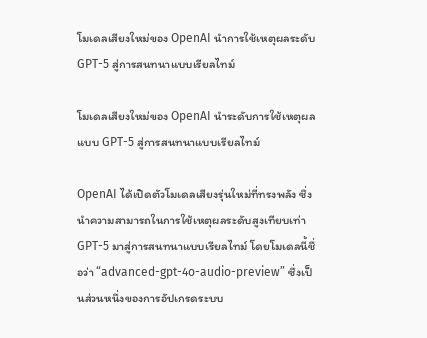โมเดลเสียงใหม่ของ OpenAI นำการใช้เหตุผลระดับ GPT-5 สู่การสนทนาแบบเรียลไทม์

โมเดลเสียงใหม่ของ OpenAI นำระดับการใช้เหตุผลแบบ GPT-5 สู่การสนทนาแบบเรียลไทม์

OpenAI ได้เปิดตัวโมเดลเสียงรุ่นใหม่ที่ทรงพลัง ซึ่งนำความสามารถในการใช้เหตุผลระดับสูงเทียบเท่า GPT-5 มาสู่การสนทนาแบบเรียลไทม์ โดยโมเดลนี้ชื่อว่า “advanced-gpt-4o-audio-preview” ซึ่งเป็นส่วนหนึ่งของการอัปเกรดระบบ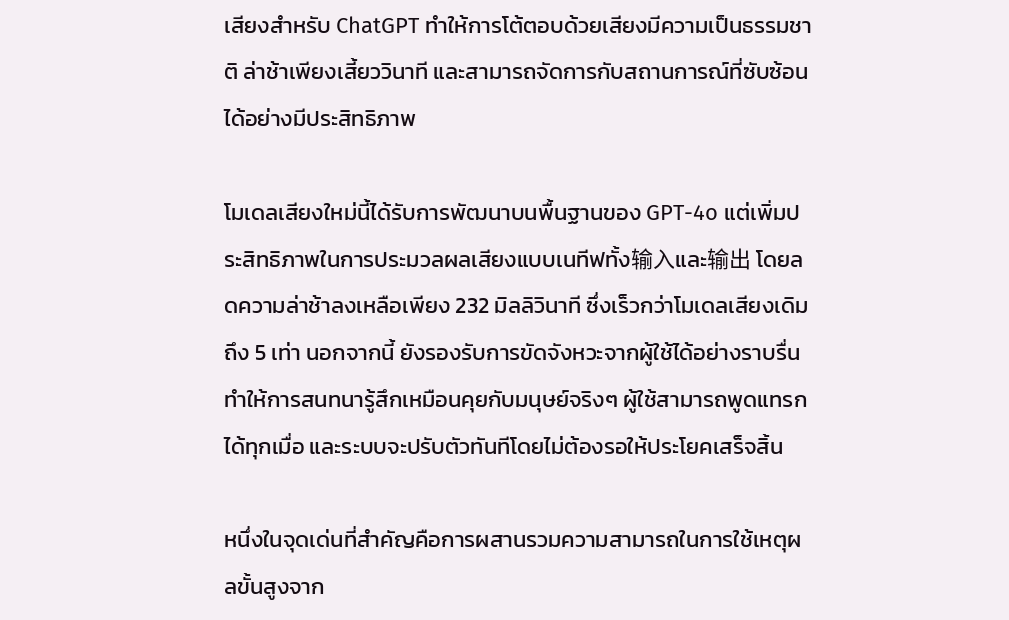เสียงสำหรับ ChatGPT ทำให้การโต้ตอบด้วยเสียงมีความเป็นธรรมชาติ ล่าช้าเพียงเสี้ยววินาที และสามารถจัดการกับสถานการณ์ที่ซับซ้อนได้อย่างมีประสิทธิภาพ

โมเดลเสียงใหม่นี้ได้รับการพัฒนาบนพื้นฐานของ GPT-4o แต่เพิ่มประสิทธิภาพในการประมวลผลเสียงแบบเนทีฟทั้ง输入และ输出 โดยลดความล่าช้าลงเหลือเพียง 232 มิลลิวินาที ซึ่งเร็วกว่าโมเดลเสียงเดิมถึง 5 เท่า นอกจากนี้ ยังรองรับการขัดจังหวะจากผู้ใช้ได้อย่างราบรื่น ทำให้การสนทนารู้สึกเหมือนคุยกับมนุษย์จริงๆ ผู้ใช้สามารถพูดแทรกได้ทุกเมื่อ และระบบจะปรับตัวทันทีโดยไม่ต้องรอให้ประโยคเสร็จสิ้น

หนึ่งในจุดเด่นที่สำคัญคือการผสานรวมความสามารถในการใช้เหตุผลขั้นสูงจาก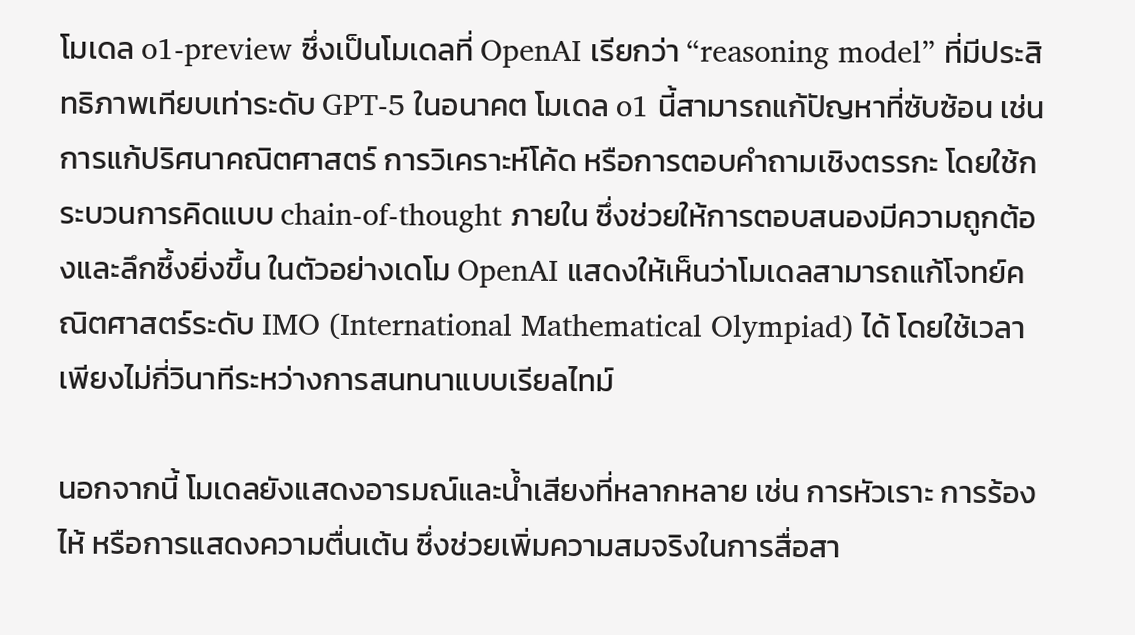โมเดล o1-preview ซึ่งเป็นโมเดลที่ OpenAI เรียกว่า “reasoning model” ที่มีประสิทธิภาพเทียบเท่าระดับ GPT-5 ในอนาคต โมเดล o1 นี้สามารถแก้ปัญหาที่ซับซ้อน เช่น การแก้ปริศนาคณิตศาสตร์ การวิเคราะห์โค้ด หรือการตอบคำถามเชิงตรรกะ โดยใช้กระบวนการคิดแบบ chain-of-thought ภายใน ซึ่งช่วยให้การตอบสนองมีความถูกต้องและลึกซึ้งยิ่งขึ้น ในตัวอย่างเดโม OpenAI แสดงให้เห็นว่าโมเดลสามารถแก้โจทย์คณิตศาสตร์ระดับ IMO (International Mathematical Olympiad) ได้ โดยใช้เวลาเพียงไม่กี่วินาทีระหว่างการสนทนาแบบเรียลไทม์

นอกจากนี้ โมเดลยังแสดงอารมณ์และน้ำเสียงที่หลากหลาย เช่น การหัวเราะ การร้องไห้ หรือการแสดงความตื่นเต้น ซึ่งช่วยเพิ่มความสมจริงในการสื่อสา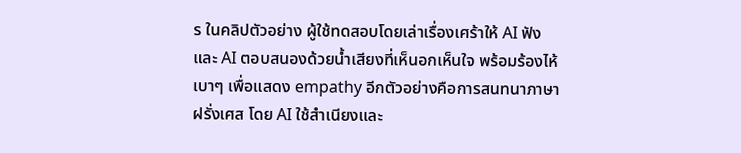ร ในคลิปตัวอย่าง ผู้ใช้ทดสอบโดยเล่าเรื่องเศร้าให้ AI ฟัง และ AI ตอบสนองด้วยน้ำเสียงที่เห็นอกเห็นใจ พร้อมร้องไห้เบาๆ เพื่อแสดง empathy อีกตัวอย่างคือการสนทนาภาษาฝรั่งเศส โดย AI ใช้สำเนียงและ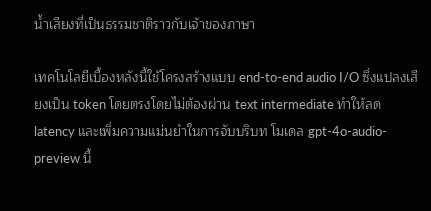น้ำเสียงที่เป็นธรรมชาติราวกับเจ้าของภาษา

เทคโนโลยีเบื้องหลังนี้ใช้โครงสร้างแบบ end-to-end audio I/O ซึ่งแปลงเสียงเป็น token โดยตรงโดยไม่ต้องผ่าน text intermediate ทำให้ลด latency และเพิ่มความแม่นยำในการจับบริบท โมเดล gpt-4o-audio-preview นี้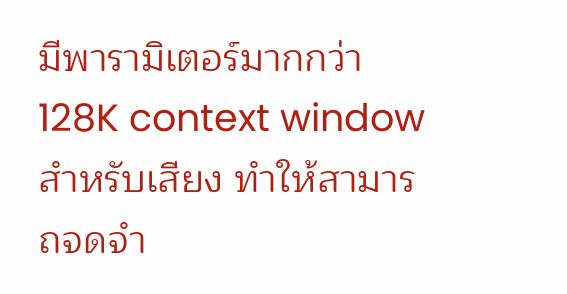มีพารามิเตอร์มากกว่า 128K context window สำหรับเสียง ทำให้สามารถจดจำ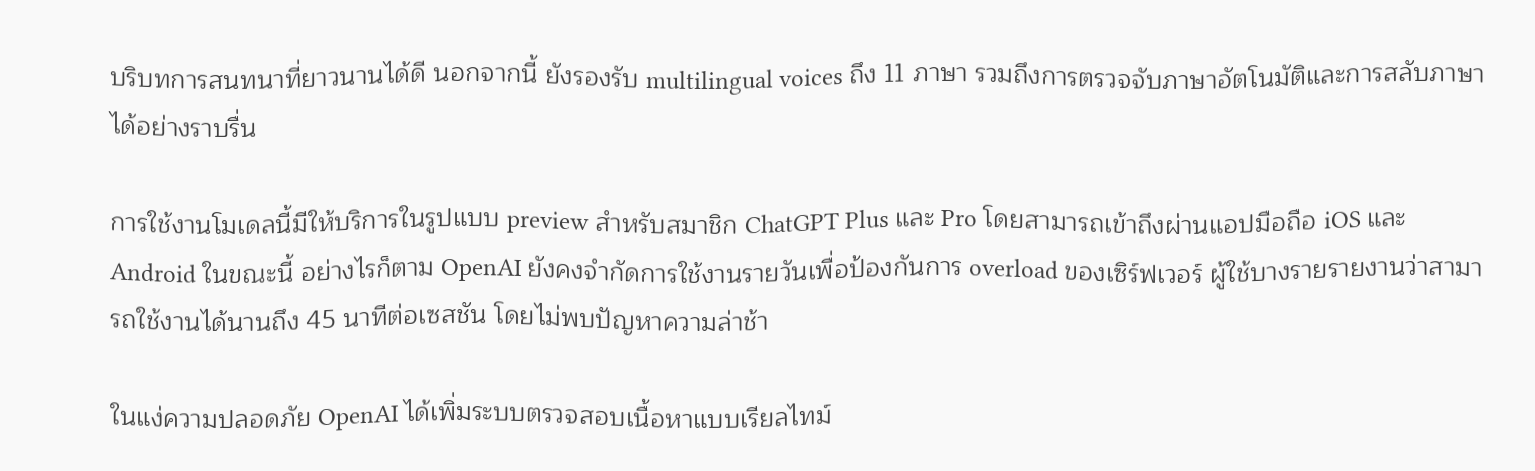บริบทการสนทนาที่ยาวนานได้ดี นอกจากนี้ ยังรองรับ multilingual voices ถึง 11 ภาษา รวมถึงการตรวจจับภาษาอัตโนมัติและการสลับภาษาได้อย่างราบรื่น

การใช้งานโมเดลนี้มีให้บริการในรูปแบบ preview สำหรับสมาชิก ChatGPT Plus และ Pro โดยสามารถเข้าถึงผ่านแอปมือถือ iOS และ Android ในขณะนี้ อย่างไรก็ตาม OpenAI ยังคงจำกัดการใช้งานรายวันเพื่อป้องกันการ overload ของเซิร์ฟเวอร์ ผู้ใช้บางรายรายงานว่าสามารถใช้งานได้นานถึง 45 นาทีต่อเซสชัน โดยไม่พบปัญหาความล่าช้า

ในแง่ความปลอดภัย OpenAI ได้เพิ่มระบบตรวจสอบเนื้อหาแบบเรียลไทม์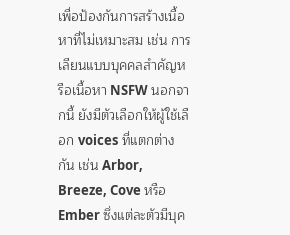เพื่อป้องกันการสร้างเนื้อหาที่ไม่เหมาะสม เช่น การเลียนแบบบุคคลสำคัญหรือเนื้อหา NSFW นอกจากนี้ ยังมีตัวเลือกให้ผู้ใช้เลือก voices ที่แตกต่างกัน เช่น Arbor, Breeze, Cove หรือ Ember ซึ่งแต่ละตัวมีบุค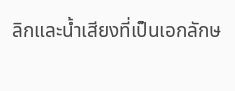ลิกและน้ำเสียงที่เป็นเอกลักษ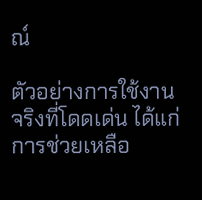ณ์

ตัวอย่างการใช้งานจริงที่โดดเด่น ได้แก่ การช่วยเหลือ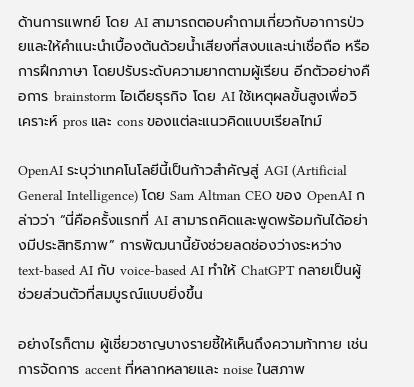ด้านการแพทย์ โดย AI สามารถตอบคำถามเกี่ยวกับอาการป่วยและให้คำแนะนำเบื้องต้นด้วยน้ำเสียงที่สงบและน่าเชื่อถือ หรือการฝึกภาษา โดยปรับระดับความยากตามผู้เรียน อีกตัวอย่างคือการ brainstorm ไอเดียธุรกิจ โดย AI ใช้เหตุผลขั้นสูงเพื่อวิเคราะห์ pros และ cons ของแต่ละแนวคิดแบบเรียลไทม์

OpenAI ระบุว่าเทคโนโลยีนี้เป็นก้าวสำคัญสู่ AGI (Artificial General Intelligence) โดย Sam Altman CEO ของ OpenAI กล่าวว่า “นี่คือครั้งแรกที่ AI สามารถคิดและพูดพร้อมกันได้อย่างมีประสิทธิภาพ” การพัฒนานี้ยังช่วยลดช่องว่างระหว่าง text-based AI กับ voice-based AI ทำให้ ChatGPT กลายเป็นผู้ช่วยส่วนตัวที่สมบูรณ์แบบยิ่งขึ้น

อย่างไรก็ตาม ผู้เชี่ยวชาญบางรายชี้ให้เห็นถึงความท้าทาย เช่น การจัดการ accent ที่หลากหลายและ noise ในสภาพ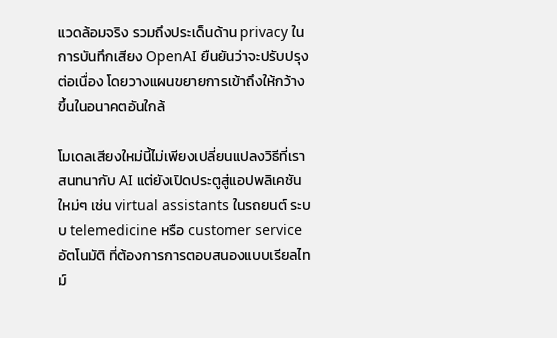แวดล้อมจริง รวมถึงประเด็นด้าน privacy ในการบันทึกเสียง OpenAI ยืนยันว่าจะปรับปรุงต่อเนื่อง โดยวางแผนขยายการเข้าถึงให้กว้างขึ้นในอนาคตอันใกล้

โมเดลเสียงใหม่นี้ไม่เพียงเปลี่ยนแปลงวิธีที่เราสนทนากับ AI แต่ยังเปิดประตูสู่แอปพลิเคชันใหม่ๆ เช่น virtual assistants ในรถยนต์ ระบบ telemedicine หรือ customer service อัตโนมัติ ที่ต้องการการตอบสนองแบบเรียลไทม์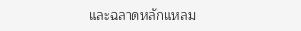และฉลาดหลักแหลม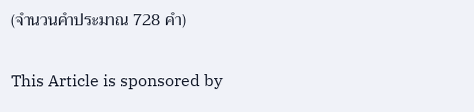(จำนวนคำประมาณ 728 คำ)

This Article is sponsored by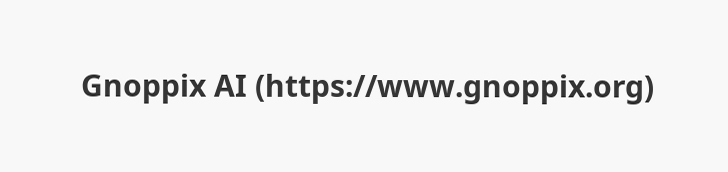Gnoppix AI (https://www.gnoppix.org)